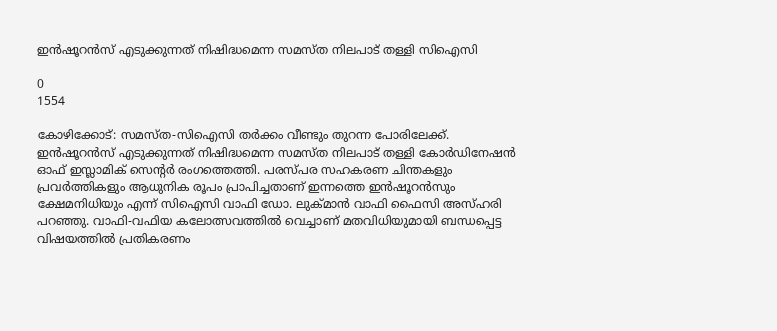ഇന്‍ഷൂറന്‍സ് എടുക്കുന്നത് നിഷിദ്ധമെന്ന സമസ്ത നിലപാട് തള്ളി സിഐസി

0
1554

കോഴിക്കോട്: സമസ്ത-സിഐസി തര്‍ക്കം വീണ്ടും തുറന്ന പോരിലേക്ക്. ഇന്‍ഷൂറന്‍സ് എടുക്കുന്നത് നിഷിദ്ധമെന്ന സമസ്ത നിലപാട് തള്ളി കോര്‍ഡിനേഷന്‍ ഓഫ് ഇസ്ലാമിക് സെന്റര്‍ രംഗത്തെത്തി. പരസ്പര സഹകരണ ചിന്തകളും പ്രവര്‍ത്തികളും ആധുനിക രൂപം പ്രാപിച്ചതാണ് ഇന്നത്തെ ഇന്‍ഷൂറന്‍സും ക്ഷേമനിധിയും എന്ന് സിഐസി വാഫി ഡോ. ലുക്മാന്‍ വാഫി ഫൈസി അസ്ഹരി പറഞ്ഞു. വാഫി-വഫിയ കലോത്സവത്തില്‍ വെച്ചാണ് മതവിധിയുമായി ബന്ധപ്പെട്ട വിഷയത്തിൽ പ്രതികരണം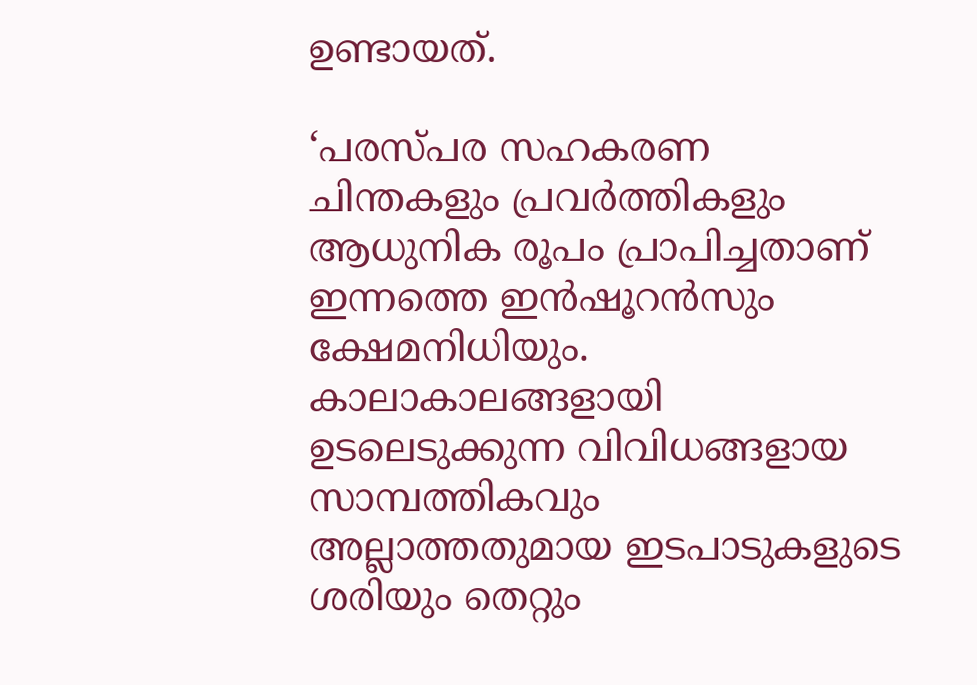ഉണ്ടായത്.

‘പരസ്പര സഹകരണ ചിന്തകളും പ്രവര്‍ത്തികളും ആധുനിക രൂപം പ്രാപിച്ചതാണ് ഇന്നത്തെ ഇന്‍ഷൂറന്‍സും ക്ഷേമനിധിയും. കാലാകാലങ്ങളായി ഉടലെടുക്കുന്ന വിവിധങ്ങളായ സാമ്പത്തികവും അല്ലാത്തതുമായ ഇടപാടുകളുടെ ശരിയും തെറ്റും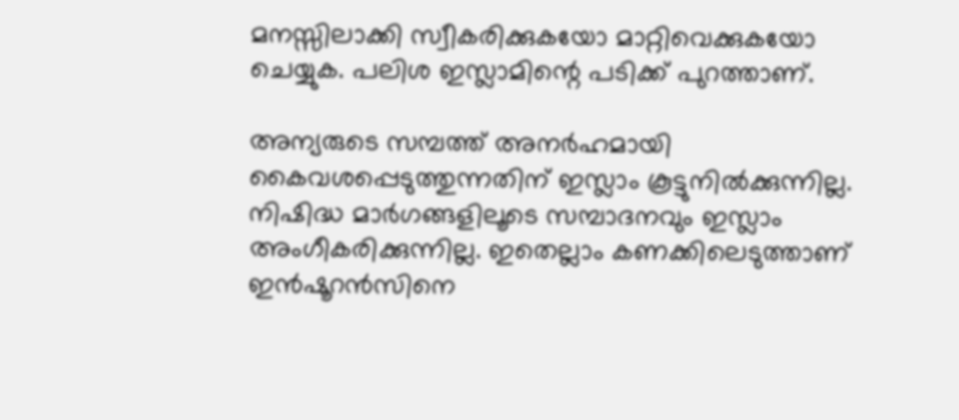മനസ്സിലാക്കി സ്വീകരിക്കുകയോ മാറ്റിവെക്കുകയോ ചെയ്യുക. പലിശ ഇസ്ലാമിന്റെ പടിക്ക് പുറത്താണ്.

അന്യരുടെ സമ്പത്ത് അനര്‍ഹമായി കൈവശപ്പെടുത്തുന്നതിന് ഇസ്ലാം കൂട്ടുനില്‍ക്കുന്നില്ല. നിഷിദ്ധ മാര്‍ഗങ്ങളിലൂടെ സമ്പാദനവും ഇസ്ലാം അംഗീകരിക്കുന്നില്ല. ഇതെല്ലാം കണക്കിലെടുത്താണ് ഇന്‍ഷൂറന്‍സിനെ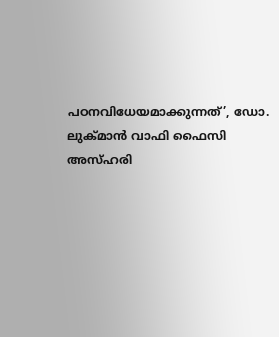പഠനവിധേയമാക്കുന്നത്’, ഡോ. ലുക്മാന്‍ വാഫി ഫൈസി അസ്ഹരി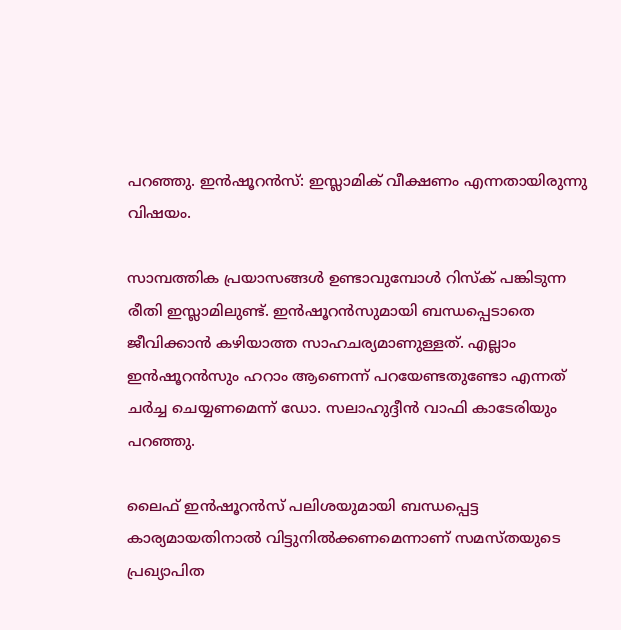പറഞ്ഞു. ഇന്‍ഷൂറന്‍സ്: ഇസ്ലാമിക് വീക്ഷണം എന്നതായിരുന്നു വിഷയം.

സാമ്പത്തിക പ്രയാസങ്ങള്‍ ഉണ്ടാവുമ്പോള്‍ റിസ്‌ക് പങ്കിടുന്ന രീതി ഇസ്ലാമിലുണ്ട്. ഇന്‍ഷൂറന്‍സുമായി ബന്ധപ്പെടാതെ ജീവിക്കാന്‍ കഴിയാത്ത സാഹചര്യമാണുള്ളത്. എല്ലാം ഇന്‍ഷൂറന്‍സും ഹറാം ആണെന്ന് പറയേണ്ടതുണ്ടോ എന്നത് ചര്‍ച്ച ചെയ്യണമെന്ന് ഡോ. സലാഹുദ്ദീന്‍ വാഫി കാടേരിയും പറഞ്ഞു.

ലൈഫ് ഇന്‍ഷൂറന്‍സ് പലിശയുമായി ബന്ധപ്പെട്ട കാര്യമായതിനാല്‍ വിട്ടുനില്‍ക്കണമെന്നാണ് സമസ്തയുടെ പ്രഖ്യാപിത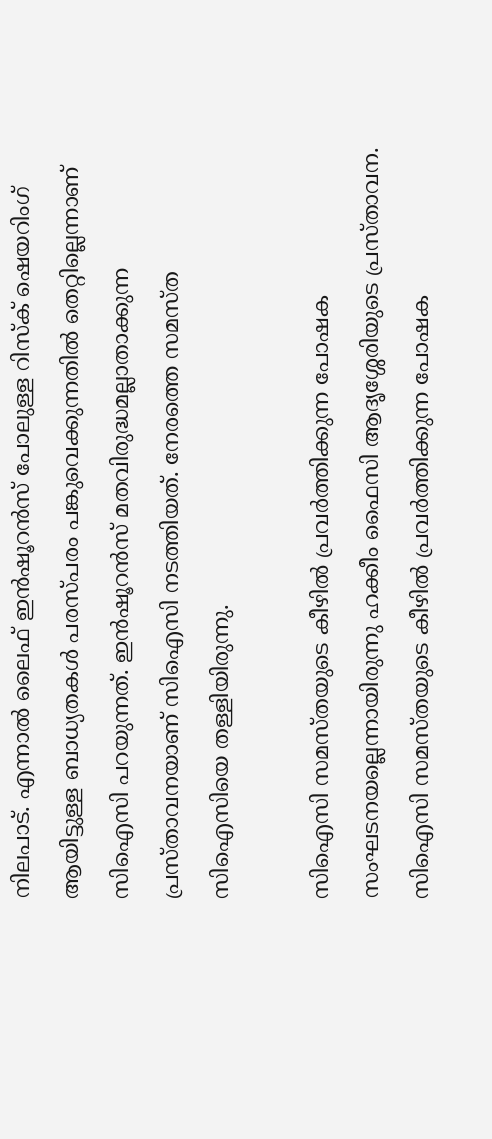നിലപാട്. എന്നാല്‍ ലൈഫ് ഇന്‍ഷൂറന്‍സ് പോലുള്ള റിസ്‌ക് ഷെയറിംഗ് ആയിട്ടുള്ള ബാധ്യതകള്‍ പരസ്പരം പങ്കുവെക്കുന്നതില്‍ തെറ്റില്ലെന്നാണ് സിഐസി പറയുന്നത്. ഇന്‍ഷൂറന്‍സ് മതവിരുദ്ധമല്ലാതാക്കുന്ന പ്രസ്താവനയാണ് സിഐസി നടത്തിയത്. നേരത്തെ സമസ്ത സിഐസിയെ തള്ളിയിരുന്നു.

സിഐസി സമസ്തയുടെ കീഴില്‍ പ്രവര്‍ത്തിക്കുന്ന പോഷക സംഘടനയല്ലെന്നായിരുന്നു ഹക്കീം ഫൈസി ആദൃശ്ശേരിയുടെ പ്രസ്താവന. സിഐസി സമസ്തയുടെ കീഴില്‍ പ്രവര്‍ത്തിക്കുന്ന പോഷക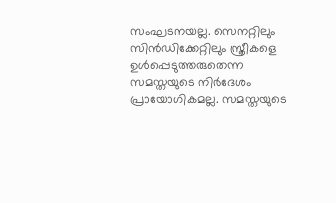സംഘടനയല്ല. സെനറ്റിലും സിന്‍ഡിക്കേറ്റിലും സ്ത്രീകളെ ഉള്‍പ്പെടുത്തരുതെന്ന സമസ്തയുടെ നിര്‍ദേശം പ്രായോഗികമല്ല. സമസ്തയുടെ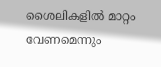ശൈലികളില്‍ മാറ്റം വേണമെന്നും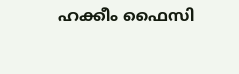ഹക്കീം ഫൈസി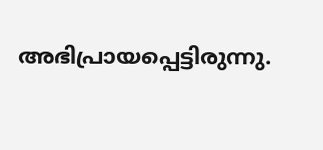അഭിപ്രായപ്പെട്ടിരുന്നു.